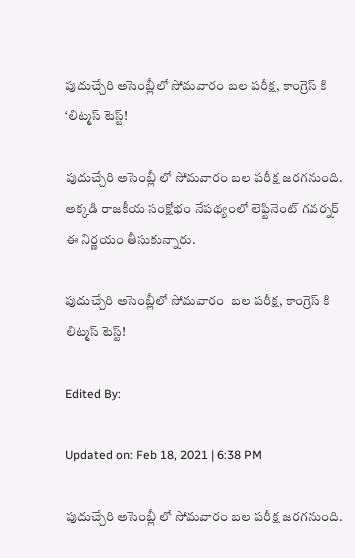పుదుచ్చేరి అసెంబ్లీలో సోమవారం బల పరీక్ష, కాంగ్రెస్ కి ‘లిట్మస్ టెస్ట్!

పుదుచ్చేరి అసెంబ్లీ లో సోమవారం బల పరీక్ష జరగనుంది. అక్కడి రాజకీయ సంక్షోభం నేపథ్యంలో లెఫ్టినెంట్ గవర్నర్ ఈ నిర్ణయం తీసుకున్నారు.

పుదుచ్చేరి అసెంబ్లీలో సోమవారం  బల పరీక్ష, కాంగ్రెస్ కి లిట్మస్ టెస్ట్!

Edited By:

Updated on: Feb 18, 2021 | 6:38 PM

పుదుచ్చేరి అసెంబ్లీ లో సోమవారం బల పరీక్ష జరగనుంది.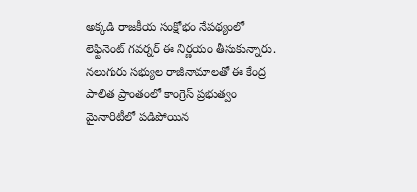అక్కడి రాజకీయ సంక్షోభం నేపథ్యంలో లెఫ్టినెంట్ గవర్నర్ ఈ నిర్ణయం తీసుకున్నారు. నలుగురు సభ్యుల రాజీనామాలతో ఈ కేంద్ర పాలిత ప్రాంతంలో కాంగ్రెస్ ప్రభుత్వం మైనారిటీలో పడిపోయిన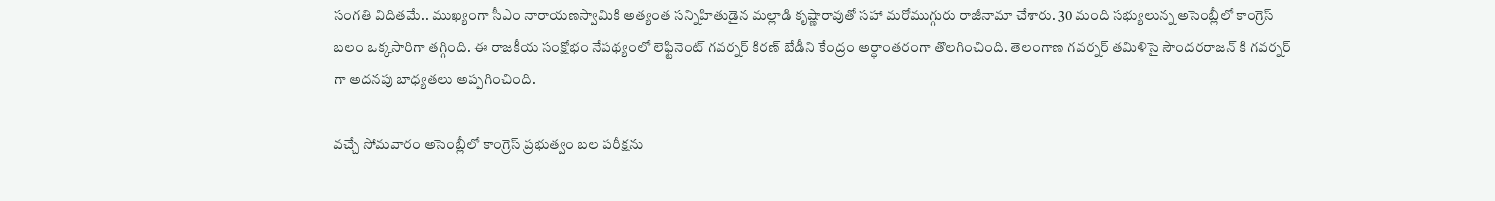సంగతి విదితమే.. ముఖ్యంగా సీఎం నారాయణస్వామికి అత్యంత సన్నిహితుడైన మల్లాడి కృష్ణారావుతో సహా మరోముగ్గురు రాజీనామా చేశారు. 30 మంది సభ్యులున్న అసెంబ్లీలో కాంగ్రెస్ బలం ఒక్కసారిగా తగ్గింది. ఈ రాజకీయ సంక్షోభం నేపథ్యంలో లెఫ్టినెంట్ గవర్నర్ కిరణ్ బేడీని కేంద్రం అర్ధాంతరంగా తొలగించింది. తెలంగాణ గవర్నర్ తమిళిసై సౌందరరాజన్ కి గవర్నర్ గా అదనపు బాధ్యతలు అప్పగించింది.

వచ్చే సోమవారం అసెంబ్లీలో కాంగ్రెస్ ప్రభుత్వం బల పరీక్షను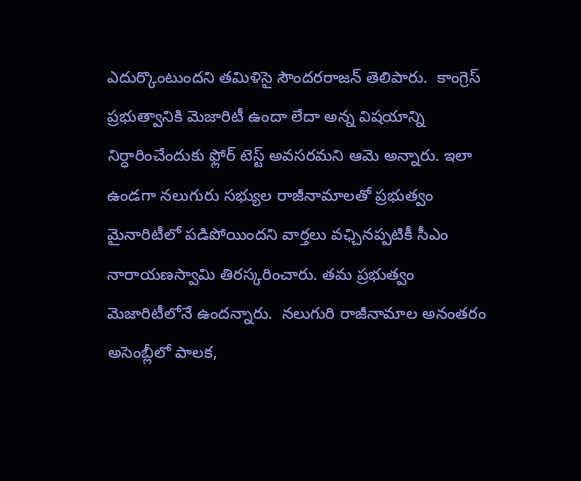ఎదుర్కొంటుందని తమిళిసై సౌందరరాజన్ తెలిపారు.  కాంగ్రెస్ ప్రభుత్వానికి మెజారిటీ ఉందా లేదా అన్న విషయాన్ని నిర్ధారించేందుకు ఫ్లోర్ టెస్ట్ అవసరమని ఆమె అన్నారు. ఇలా ఉండగా నలుగురు సభ్యుల రాజీనామాలతో ప్రభుత్వం మైనారిటీలో పడిపోయిందని వార్తలు వఛ్చినప్పటికీ సీఎం నారాయణస్వామి తిరస్కరించారు. తమ ప్రభుత్వం మెజారిటీలోనే ఉందన్నారు.  నలుగురి రాజీనామాల అనంతరం అసెంబ్లీలో పాలక,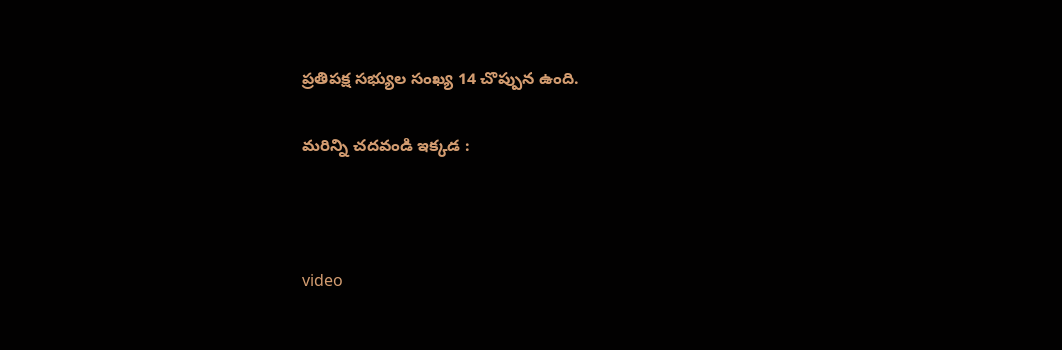ప్రతిపక్ష సభ్యుల సంఖ్య 14 చొప్పున ఉంది.

మరిన్ని చదవండి ఇక్కడ :



video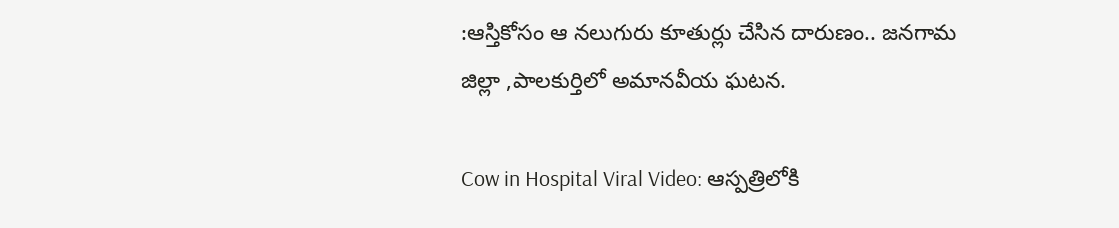:ఆస్తికోసం ఆ నలుగురు కూతుర్లు చేసిన దారుణం.. జనగామ జిల్లా ,పాలకుర్తిలో అమానవీయ ఘటన.

Cow in Hospital Viral Video: ఆస్పత్రిలోకి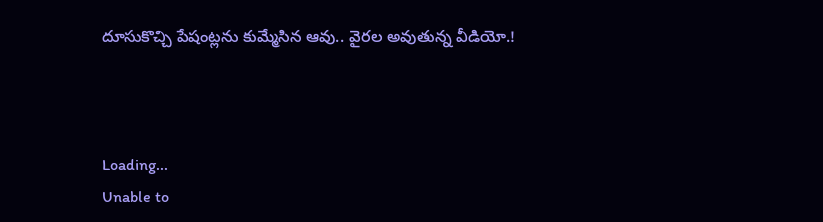దూసుకొచ్చి పేషంట్లను కుమ్మేసిన ఆవు.. వైరల అవుతున్న‌ వీడియో.!



Loading...
Unable to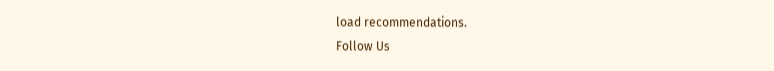load recommendations.
Follow Us